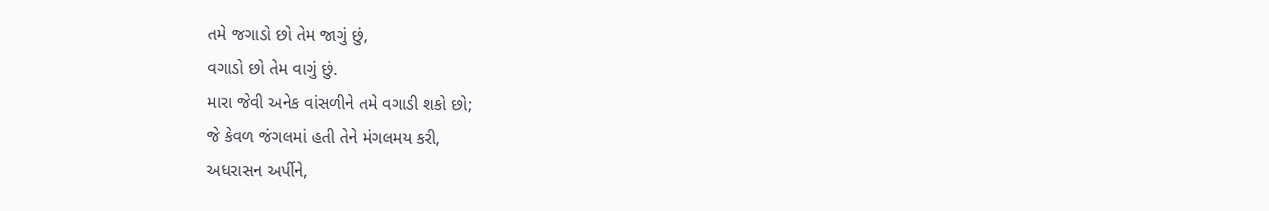તમે જગાડો છો તેમ જાગું છું,
વગાડો છો તેમ વાગું છું.
મારા જેવી અનેક વાંસળીને તમે વગાડી શકો છો;
જે કેવળ જંગલમાં હતી તેને મંગલમય કરી,
અધરાસન અર્પીને,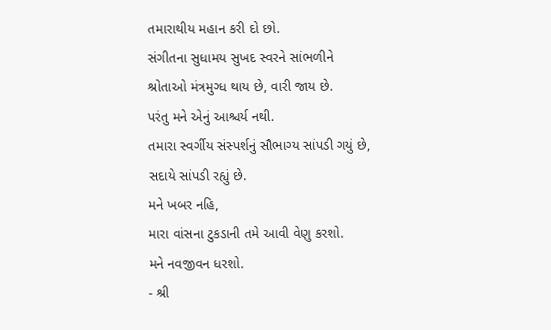તમારાથીય મહાન કરી દો છો.
સંગીતના સુધામય સુખદ સ્વરને સાંભળીને
શ્રોતાઓ મંત્રમુગ્ધ થાય છે, વારી જાય છે.
પરંતુ મને એનું આશ્ચર્ય નથી.
તમારા સ્વર્ગીય સંસ્પર્શનું સૌભાગ્ય સાંપડી ગયું છે,
સદાયે સાંપડી રહ્યું છે.
મને ખબર નહિ,
મારા વાંસના ટુકડાની તમે આવી વેણુ કરશો.
મને નવજીવન ધરશો.
- શ્રી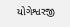યોગેશ્વરજી